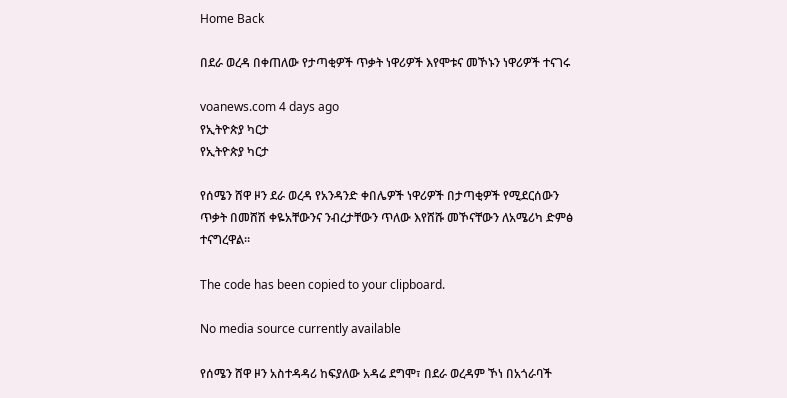Home Back

በደራ ወረዳ በቀጠለው የታጣቂዎች ጥቃት ነዋሪዎች እየሞቱና መኾኑን ነዋሪዎች ተናገሩ

voanews.com 4 days ago
የኢትዮጵያ ካርታ
የኢትዮጵያ ካርታ

የሰሜን ሸዋ ዞን ደራ ወረዳ የአንዳንድ ቀበሌዎች ነዋሪዎች በታጣቂዎች የሚደርሰውን ጥቃት በመሸሽ ቀዬአቸውንና ንብረታቸውን ጥለው እየሸሹ መኾናቸውን ለአሜሪካ ድምፅ ተናግረዋል።

The code has been copied to your clipboard.

No media source currently available

የሰሜን ሸዋ ዞን አስተዳዳሪ ከፍያለው አዳሬ ደግሞ፣ በደራ ወረዳም ኾነ በአጎራባች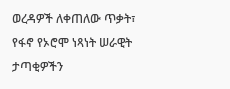ወረዳዎች ለቀጠለው ጥቃት፣ የፋኖ የኦሮሞ ነጻነት ሠራዊት ታጣቂዎችን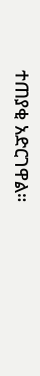ተጠያቂ አድርገዋል።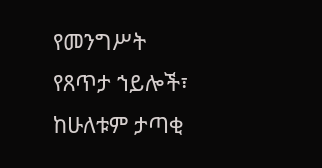የመንግሥት የጸጥታ ኀይሎች፣ ከሁለቱም ታጣቂ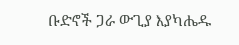ቡድኖች ጋራ ውጊያ እያካሔዱ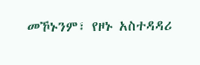መኾኑንም፣ የዞኑ አስተዳዳሪ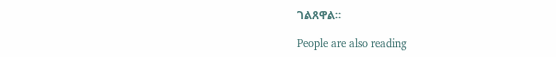ገልጸዋል።

People are also reading